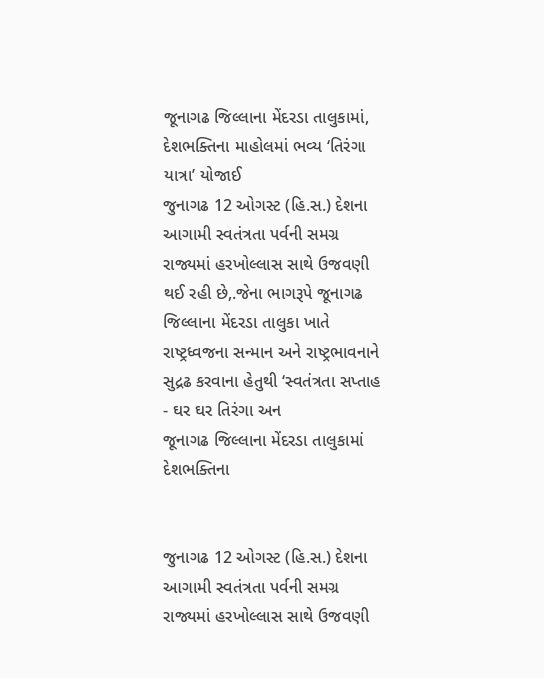જૂનાગઢ જિલ્લાના મેંદરડા તાલુકામાં, દેશભક્તિના માહોલમાં ભવ્ય ‘તિરંગા યાત્રા’ યોજાઈ
જુનાગઢ 12 ઓગસ્ટ (હિ.સ.) દેશના આગામી સ્વતંત્રતા પર્વની સમગ્ર રાજ્યમાં હરખોલ્લાસ સાથે ઉજવણી થઈ રહી છે,.જેના ભાગરૂપે જૂનાગઢ જિલ્લાના મેંદરડા તાલુકા ખાતે રાષ્ટ્રધ્વજના સન્માન અને રાષ્ટ્રભાવનાને સુદ્રઢ કરવાના હેતુથી ‘સ્વતંત્રતા સપ્તાહ - ઘર ઘર તિરંગા અન
જૂનાગઢ જિલ્લાના મેંદરડા તાલુકામાં દેશભક્તિના


જુનાગઢ 12 ઓગસ્ટ (હિ.સ.) દેશના આગામી સ્વતંત્રતા પર્વની સમગ્ર રાજ્યમાં હરખોલ્લાસ સાથે ઉજવણી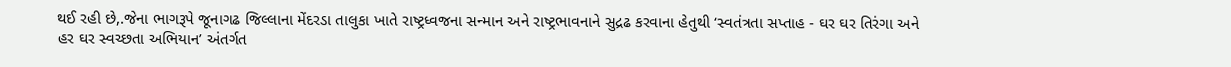થઈ રહી છે,.જેના ભાગરૂપે જૂનાગઢ જિલ્લાના મેંદરડા તાલુકા ખાતે રાષ્ટ્રધ્વજના સન્માન અને રાષ્ટ્રભાવનાને સુદ્રઢ કરવાના હેતુથી ‘સ્વતંત્રતા સપ્તાહ - ઘર ઘર તિરંગા અને હર ઘર સ્વચ્છતા અભિયાન’ અંતર્ગત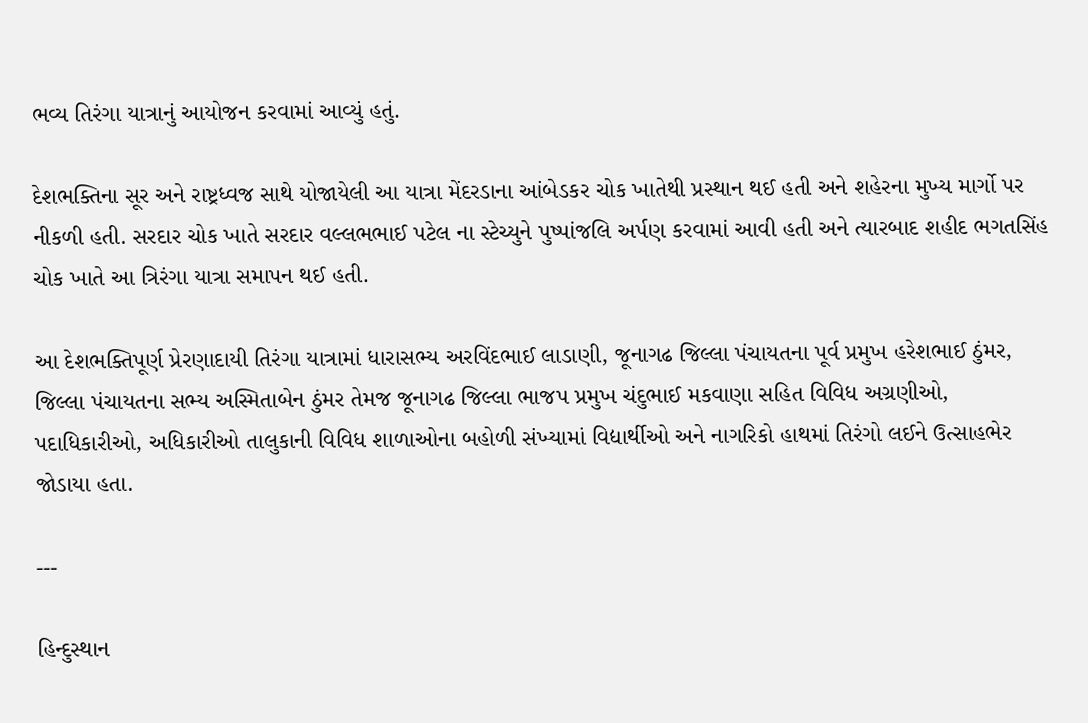ભવ્ય તિરંગા યાત્રાનું આયોજન કરવામાં આવ્યું હતું.

દેશભક્તિના સૂર અને રાષ્ટ્રધ્વજ સાથે યોજાયેલી આ યાત્રા મેંદરડાના આંબેડકર ચોક ખાતેથી પ્રસ્થાન થઈ હતી અને શહેરના મુખ્ય માર્ગો પર નીકળી હતી. સરદાર ચોક ખાતે સરદાર વલ્લભભાઈ પટેલ ના સ્ટેચ્યુને પુષ્પાંજલિ અર્પણ કરવામાં આવી હતી અને ત્યારબાદ શહીદ ભગતસિંહ ચોક ખાતે આ ત્રિરંગા યાત્રા સમાપન થઈ હતી.

આ દેશભક્તિપૂર્ણ પ્રેરણાદાયી તિરંગા યાત્રામાં ધારાસભ્ય અરવિંદભાઈ લાડાણી, જૂનાગઢ જિલ્લા પંચાયતના પૂર્વ પ્રમુખ હરેશભાઈ ઠુંમર, જિલ્લા પંચાયતના સભ્ય અસ્મિતાબેન ઠુંમર તેમજ જૂનાગઢ જિલ્લા ભાજપ પ્રમુખ ચંદુભાઈ મકવાણા સહિત વિવિધ અગ્રણીઓ, પદાધિકારીઓ, અધિકારીઓ તાલુકાની વિવિધ શાળાઓના બહોળી સંખ્યામાં વિદ્યાર્થીઓ અને નાગરિકો હાથમાં તિરંગો લઈને ઉત્સાહભેર જોડાયા હતા.

---

હિન્દુસ્થાન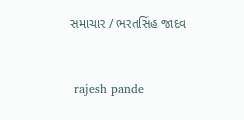સમાચાર / ભરતસિંહ જાદવ


 rajesh pande